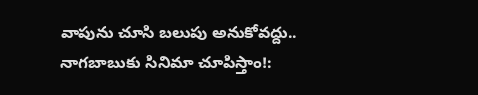వాపును చూసి బలుపు అనుకోవద్దు.. నాగబాబుకు సినిమా చూపిస్తాం!: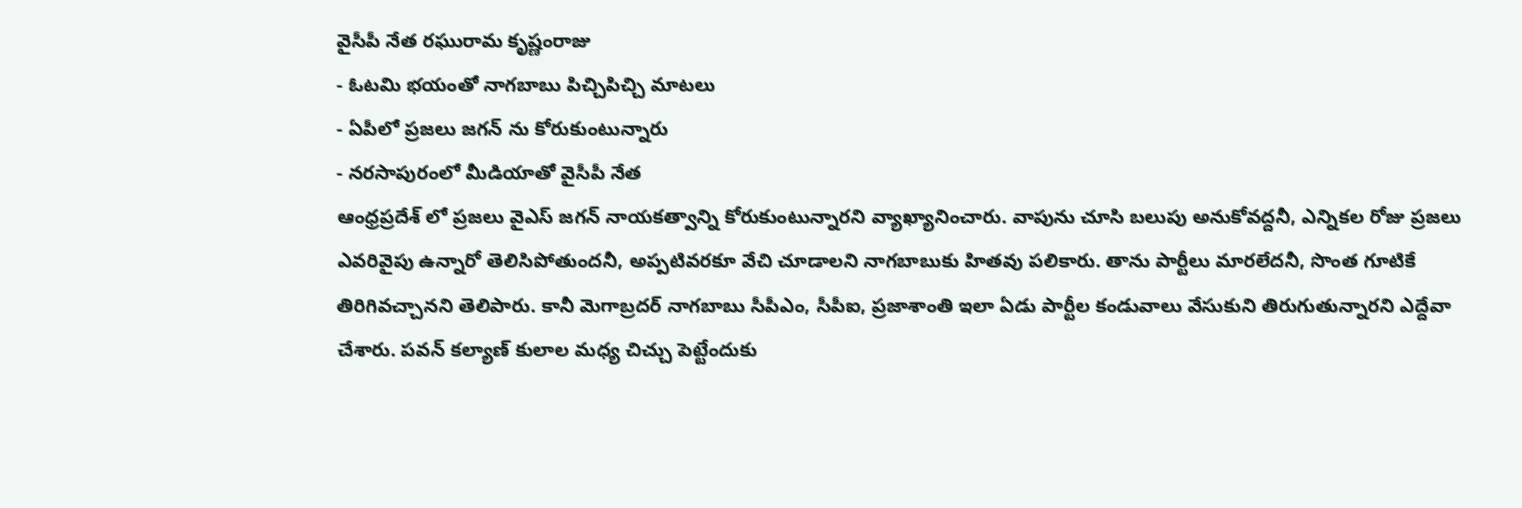వైసీపీ నేత రఘురామ కృష్ణంరాజు
- ఓటమి భయంతో నాగబాబు పిచ్చిపిచ్చి మాటలు
- ఏపీలో ప్రజలు జగన్ ను కోరుకుంటున్నారు
- నరసాపురంలో మీడియాతో వైసీపీ నేత
ఆంధ్రప్రదేశ్ లో ప్రజలు వైఎస్ జగన్ నాయకత్వాన్ని కోరుకుంటున్నారని వ్యాఖ్యానించారు. వాపును చూసి బలుపు అనుకోవద్దనీ, ఎన్నికల రోజు ప్రజలు ఎవరివైపు ఉన్నారో తెలిసిపోతుందనీ, అప్పటివరకూ వేచి చూడాలని నాగబాబుకు హితవు పలికారు. తాను పార్టీలు మారలేదనీ, సొంత గూటికే తిరిగివచ్చానని తెలిపారు. కానీ మెగాబ్రదర్ నాగబాబు సీపీఎం, సీపీఐ, ప్రజాశాంతి ఇలా ఏడు పార్టీల కండువాలు వేసుకుని తిరుగుతున్నారని ఎద్దేవా చేశారు. పవన్ కల్యాణ్ కులాల మధ్య చిచ్చు పెట్టేందుకు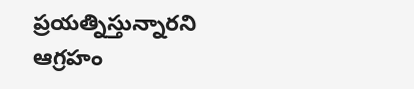ప్రయత్నిస్తున్నారని ఆగ్రహం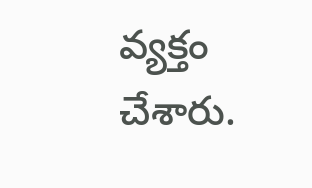వ్యక్తం చేశారు.